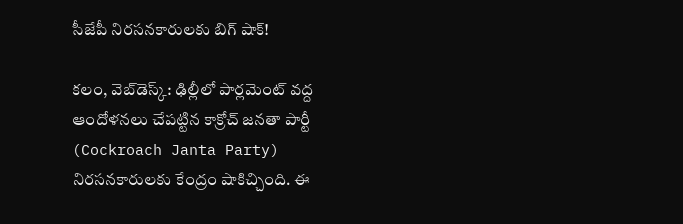సీజేపీ నిర‌స‌న‌కారుల‌కు బిగ్‌ షాక్!

క‌లం, వెబ్‌డెస్క్‌: ఢిల్లీలో పార్ల‌మెంట్ వ‌ద్ద ఆందోళ‌న‌లు చేప‌ట్టిన కాక్రోచ్ జ‌న‌తా పార్టీ (Cockroach Janta Party) నిర‌స‌న‌కారుల‌కు కేంద్రం షాకిచ్చింది. ఈ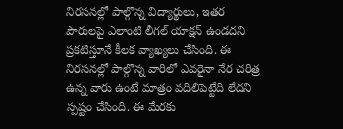నిర‌స‌న‌ల్లో పాల్గొన్న విద్యార్థులు, ఇత‌ర పౌరుల‌పై ఎలాంటి లీగ‌ల్ యాక్ష‌న్ ఉండ‌ద‌ని ప్ర‌క‌టిస్తూనే కీల‌క వ్యాఖ్య‌లు చేసింది. ఈ నిర‌స‌న‌ల్లో పాల్గొన్న వారిలో ఎవ‌రైనా నేర చరిత్ర ఉన్న వారు ఉంటే మాత్రం వ‌దిలిపెట్టేది లేద‌ని స్ప‌ష్టం చేసింది. ఈ మేరకు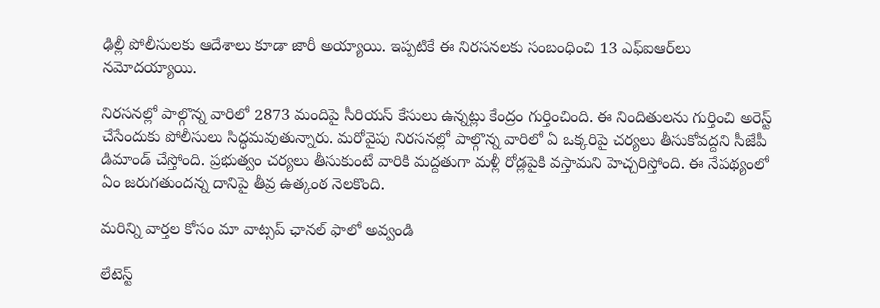ఢిల్లీ పోలీసులకు ఆదేశాలు కూడా జారీ అయ్యాయి. ఇప్ప‌టికే ఈ నిర‌స‌న‌ల‌కు సంబంధించి 13 ఎఫ్ఐఆర్‌లు నమోద‌య్యాయి.

నిర‌స‌న‌ల్లో పాల్గొన్న వారిలో 2873 మందిపై సీరియస్ కేసులు ఉన్నట్లు కేంద్రం గుర్తించింది. ఈ నిందితుల‌ను గుర్తించి అరెస్ట్ చేసేందుకు పోలీసులు సిద్ధ‌మ‌వుతున్నారు. మ‌రోవైపు నిర‌స‌న‌ల్లో పాల్గొన్న వారిలో ఏ ఒక్క‌రిపై చ‌ర్య‌లు తీసుకోవ‌ద్ద‌ని సీజేపీ డిమాండ్ చేస్తోంది. ప్ర‌భుత్వం చ‌ర్య‌లు తీసుకుంటే వారికి మ‌ద్ద‌తుగా మ‌ళ్లీ రోడ్ల‌పైకి వ‌స్తామ‌ని హెచ్చ‌రిస్తోంది. ఈ నేప‌థ్యంలో ఏం జ‌రుగ‌తుంద‌న్న దానిపై తీవ్ర ఉత్కంఠ నెల‌కొంది.

మ‌రిన్ని వార్త‌ల కోసం మా వాట్స‌ప్ ఛాన‌ల్ ఫాలో అవ్వండి

లేటెస్ట్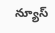న్యూస్‌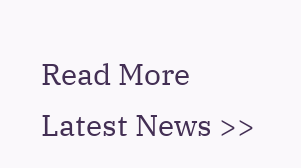Read More Latest News >>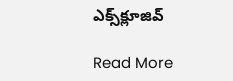ఎక్స్‌క్లూజివ్‌

Read More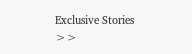Exclusive Stories >>